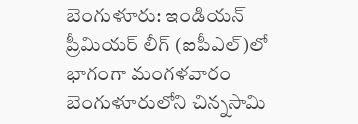బెంగుళూరు: ఇండియన్ ప్రీమియర్ లీగ్ (ఐపీఎల్)లో భాగంగా మంగళవారం బెంగుళూరులోని చిన్నసామి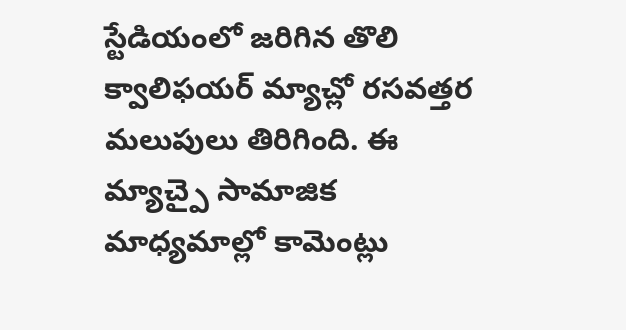స్టేడియంలో జరిగిన తొలి క్వాలిఫయర్ మ్యాచ్లో రసవత్తర మలుపులు తిరిగింది. ఈ మ్యాచ్పై సామాజిక మాధ్యమాల్లో కామెంట్లు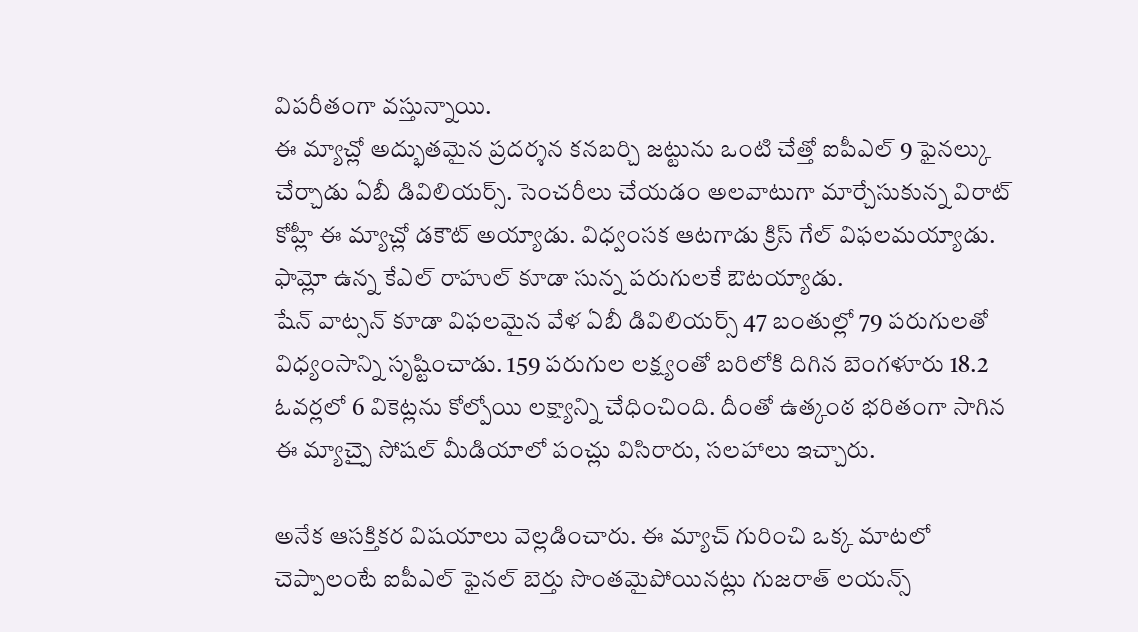విపరీతంగా వస్తున్నాయి.
ఈ మ్యాచ్లో అద్భుతమైన ప్రదర్శన కనబర్చి జట్టును ఒంటి చేత్తో ఐపీఎల్ 9 ఫైనల్కు చేర్చాడు ఏబీ డివిలియర్స్. సెంచరీలు చేయడం అలవాటుగా మార్చేసుకున్న విరాట్ కోహ్లీ ఈ మ్యాచ్లో డకౌట్ అయ్యాడు. విధ్వంసక ఆటగాడు క్రిస్ గేల్ విఫలమయ్యాడు. ఫామ్లో ఉన్న కేఎల్ రాహుల్ కూడా సున్న పరుగులకే ఔటయ్యాడు.
షేన్ వాట్సన్ కూడా విఫలమైన వేళ ఏబీ డివిలియర్స్ 47 బంతుల్లో 79 పరుగులతో విధ్యంసాన్ని సృష్టించాడు. 159 పరుగుల లక్ష్యంతో బరిలోకి దిగిన బెంగళూరు 18.2 ఓవర్లలో 6 వికెట్లను కోల్పోయి లక్ష్యాన్ని చేధించింది. దీంతో ఉత్కంఠ భరితంగా సాగిన ఈ మ్యాచ్పై సోషల్ మీడియాలో పంచ్లు విసిరారు, సలహాలు ఇచ్చారు.

అనేక ఆసక్తికర విషయాలు వెల్లడించారు. ఈ మ్యాచ్ గురించి ఒక్క మాటలో చెప్పాలంటే ఐపీఎల్ ఫైనల్ బెర్తు సొంతమైపోయినట్లు గుజరాత్ లయన్స్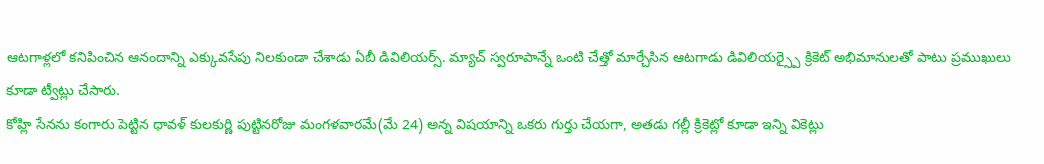ఆటగాళ్లలో కనిపించిన ఆనందాన్ని ఎక్కువసేపు నిలకుండా చేశాడు ఏబీ డివిలియర్స్. మ్యాచ్ స్వరూపాన్నే ఒంటి చేత్తో మార్చేసిన ఆటగాడు డివిలియర్స్పై క్రికెట్ అభిమానులతో పాటు ప్రముఖులు కూడా ట్వీట్లు చేసారు.
కోహ్లి సేనను కంగారు పెట్టిన ధావళ్ కులకుర్ణి పుట్టినరోజు మంగళవారమే(మే 24) అన్న విషయాన్ని ఒకరు గుర్తు చేయగా, అతడు గల్లీ క్రికెట్లో కూడా ఇన్ని వికెట్లు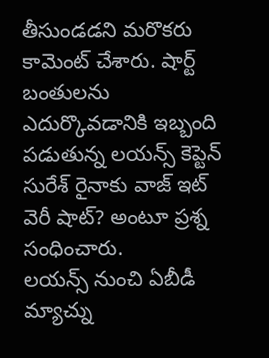తీసుండడని మరొకరు కామెంట్ చేశారు. షార్ట్ బంతులను ఎదుర్కొవడానికి ఇబ్బంది పడుతున్న లయన్స్ కెప్టెన్ సురేశ్ రైనాకు వాజ్ ఇట్ వెరీ షాట్? అంటూ ప్రశ్న సంధించారు.
లయన్స్ నుంచి ఏబీడీ మ్యాచ్ను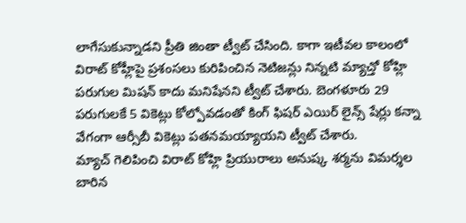లాగేసుకున్నాడని ప్రీతి జింతా ట్వీట్ చేసింది. కాగా ఇటీవల కాలంలో విరాట్ కోహ్లీపై ప్రశంసలు కురిపించిన నెటిజన్లు నిన్నటి మ్యాచ్తో కోహ్లి పరుగుల మిషన్ కాదు మనిషేనని ట్వీట్ చేశారు. బెంగళూరు 29 పరుగులకే 5 వికెట్లు కోల్పోవడంతో కింగ్ ఫిషర్ ఎయిర్ లైన్స్ షేర్లు కన్నా వేగంగా ఆర్సీబీ వికెట్లు పతనమయ్యాయని ట్వీట్ చేశారు.
మ్యాచ్ గెలిపించి విరాట్ కోహ్లి ప్రియురాలు అనుష్క శర్మను విమర్శల బారిన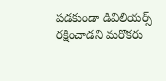పడకుండా డివిలియర్స్ రక్షించాడని మరొకరు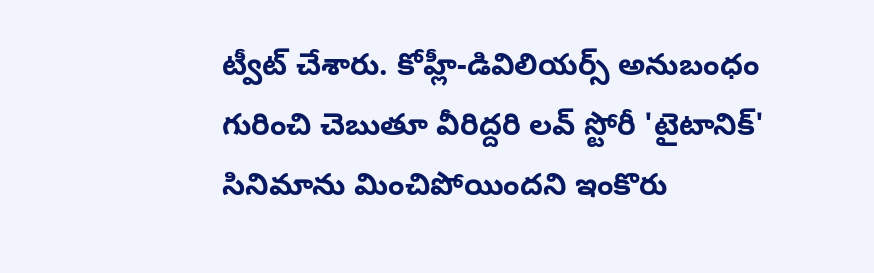ట్వీట్ చేశారు. కోహ్లీ-డివిలియర్స్ అనుబంధం గురించి చెబుతూ వీరిద్దరి లవ్ స్టోరీ 'టైటానిక్' సినిమాను మించిపోయిందని ఇంకొరు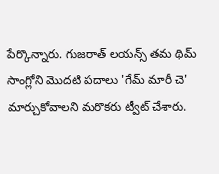పేర్కొన్నారు. గుజరాత్ లయన్స్ తమ థిమ్ సాంగ్లోని మొదటి పదాలు 'గేమ్ మారీ చె' మార్చుకోవాలని మరొకరు ట్వీట్ చేశారు.